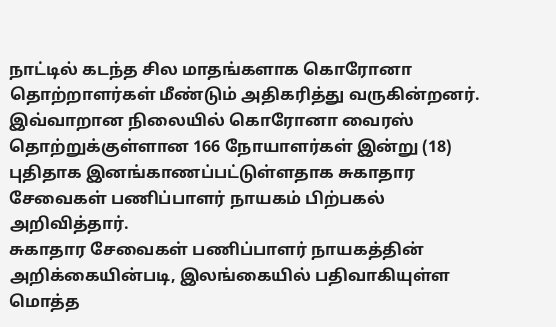நாட்டில் கடந்த சில மாதங்களாக கொரோனா தொற்றாளர்கள் மீண்டும் அதிகரித்து வருகின்றனர்.
இவ்வாறான நிலையில் கொரோனா வைரஸ் தொற்றுக்குள்ளான 166 நோயாளர்கள் இன்று (18) புதிதாக இனங்காணப்பட்டுள்ளதாக சுகாதார சேவைகள் பணிப்பாளர் நாயகம் பிற்பகல் அறிவித்தார்.
சுகாதார சேவைகள் பணிப்பாளர் நாயகத்தின் அறிக்கையின்படி, இலங்கையில் பதிவாகியுள்ள மொத்த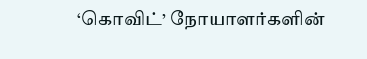‘கொவிட்’ நோயாளர்களின்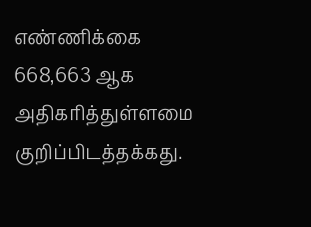எண்ணிக்கை 668,663 ஆக அதிகரித்துள்ளமை குறிப்பிடத்தக்கது.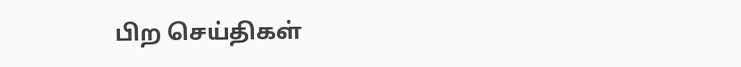பிற செய்திகள்